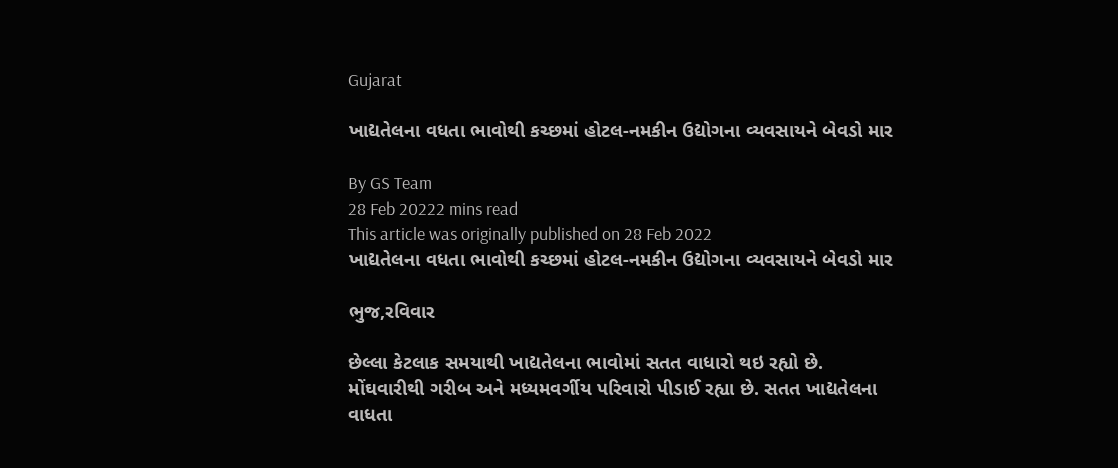Gujarat

ખાદ્યતેલના વધતા ભાવોથી કચ્છમાં હોટલ-નમકીન ઉદ્યોગના વ્યવસાયને બેવડો માર

By GS Team
28 Feb 20222 mins read
This article was originally published on 28 Feb 2022
ખાદ્યતેલના વધતા ભાવોથી કચ્છમાં હોટલ-નમકીન ઉદ્યોગના વ્યવસાયને બેવડો માર

ભુજ,રવિવાર

છેલ્લા કેટલાક સમયાથી ખાદ્યતેલના ભાવોમાં સતત વાધારો થઇ રહ્યો છે. મોંઘવારીથી ગરીબ અને મધ્યમવર્ગીય પરિવારો પીડાઈ રહ્યા છે. સતત ખાદ્યતેલના વાધતા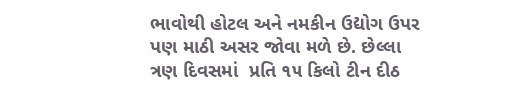ભાવોથી હોટલ અને નમકીન ઉદ્યોગ ઉપર પણ માઠી અસર જોવા મળે છે. છેલ્લા ત્રણ દિવસમાં  પ્રતિ ૧૫ કિલો ટીન દીઠ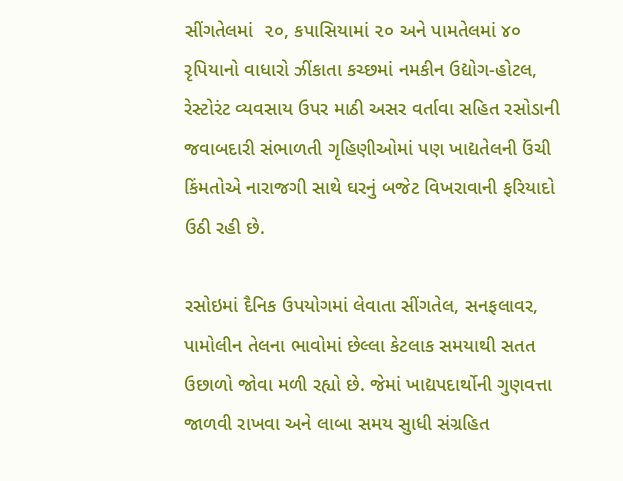સીંગતેલમાં  ૨૦, કપાસિયામાં ૨૦ અને પામતેલમાં ૪૦  રૃપિયાનો વાધારો ઝીંકાતા કચ્છમાં નમકીન ઉદ્યોગ-હોટલ, રેસ્ટોરંટ વ્યવસાય ઉપર માઠી અસર વર્તાવા સહિત રસોડાની જવાબદારી સંભાળતી ગૃહિણીઓમાં પણ ખાદ્યતેલની ઉંચી કિંમતોએ નારાજગી સાથે ઘરનું બજેટ વિખરાવાની ફરિયાદો ઉઠી રહી છે.

રસોઇમાં દૈનિક ઉપયોગમાં લેવાતા સીંગતેલ, સનફલાવર, પામોલીન તેલના ભાવોમાં છેલ્લા કેટલાક સમયાથી સતત ઉછાળો જોવા મળી રહ્યો છે. જેમાં ખાદ્યપદાર્થોની ગુણવત્તા જાળવી રાખવા અને લાબા સમય સુાધી સંગ્રહિત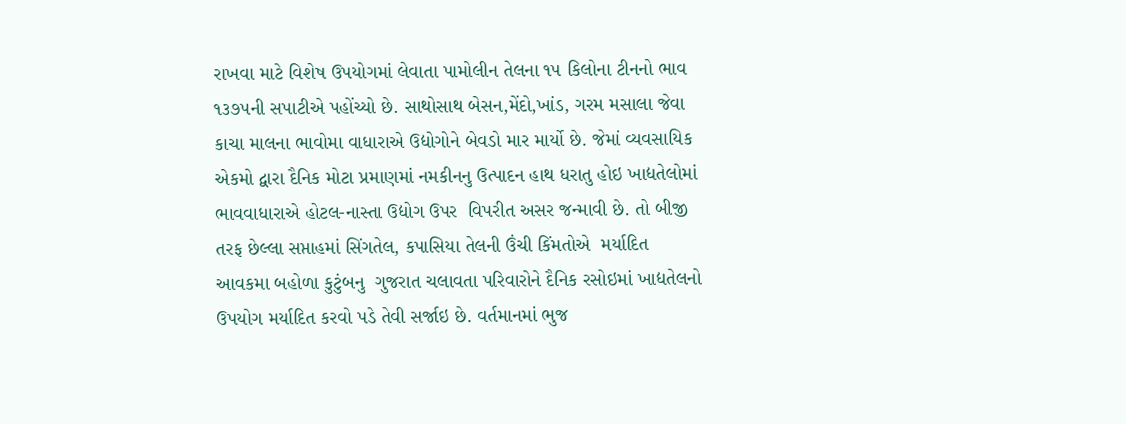રાખવા માટે વિશેષ ઉપયોગમાં લેવાતા પામોલીન તેલના ૧૫ કિલોના ટીનનો ભાવ ૧૩૭૫ની સપાટીએ પહોંચ્યો છે. સાથોસાથ બેસન,મેંદો,ખાંડ, ગરમ મસાલા જેવા કાચા માલના ભાવોમા વાધારાએ ઉદ્યોગોને બેવડો માર માર્યો છે. જેમાં વ્યવસાયિક એકમો દ્વારા દૈનિક મોટા પ્રમાણમાં નમકીનનુ ઉત્પાદન હાથ ધરાતુ હોઇ ખાદ્યતેલોમાં ભાવવાધારાએ હોટલ-નાસ્તા ઉદ્યોગ ઉપર  વિપરીત અસર જન્માવી છે. તો બીજી તરફ છેલ્લા સપ્તાહમાં સિંગતેલ, કપાસિયા તેલની ઉંચી કિંમતોએ  મર્યાદિત આવકમા બહોળા કુટુંબનુ  ગુજરાત ચલાવતા પરિવારોને દૈનિક રસોઇમાં ખાદ્યતેલનો ઉપયોગ મર્યાદિત કરવો પડે તેવી સર્જાઇ છે. વર્તમાનમાં ભુજ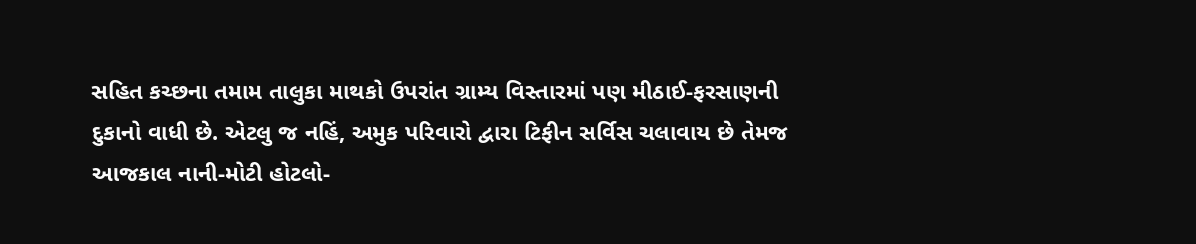સહિત કચ્છના તમામ તાલુકા માથકો ઉપરાંત ગ્રામ્ય વિસ્તારમાં પણ મીઠાઈ-ફરસાણની દુકાનો વાધી છે. એટલુ જ નહિં, અમુક પરિવારો દ્વારા ટિફીન સર્વિસ ચલાવાય છે તેમજ આજકાલ નાની-મોટી હોટલો-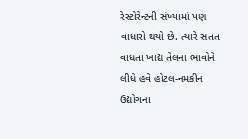રેસ્ટોરેન્ટની સંખ્યામાં પણ વાધારો થયો છે. ત્યારે સતત વાધતા ખાદ્ય તેલના ભાવોને લીધે હવે હોટલ-નમકીન ઉદ્યોગના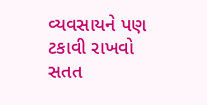વ્યવસાયને પણ ટકાવી રાખવો સતત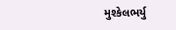મુશ્કેલભર્યુ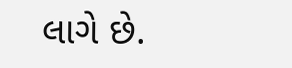લાગે છે.